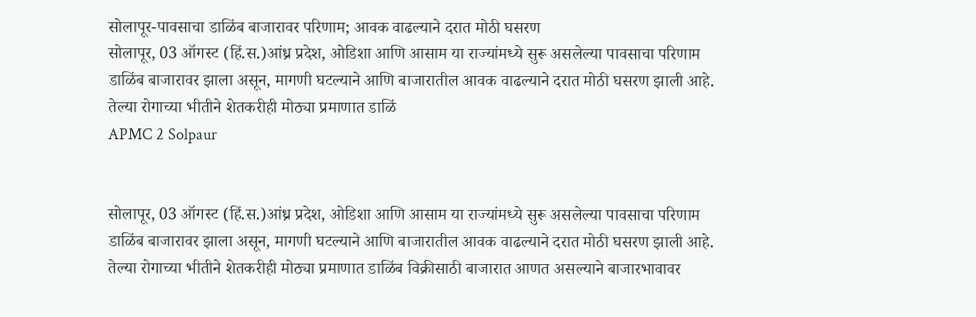सोलापूर-पावसाचा डाळिंब बाजारावर परिणाम; आवक वाढल्याने दरात मोठी घसरण
सोलापूर, 03 ऑगस्ट (हिं.स.)आंध्र प्रदेश, ओडिशा आणि आसाम या राज्यांमध्ये सुरू असलेल्या पावसाचा परिणाम डाळिंब बाजारावर झाला असून, मागणी घटल्याने आणि बाजारातील आवक वाढल्याने दरात मोठी घसरण झाली आहे. तेल्या रोगाच्या भीतीने शेतकरीही मोठ्या प्रमाणात डाळिं
APMC 2 Solpaur


सोलापूर, 03 ऑगस्ट (हिं.स.)आंध्र प्रदेश, ओडिशा आणि आसाम या राज्यांमध्ये सुरू असलेल्या पावसाचा परिणाम डाळिंब बाजारावर झाला असून, मागणी घटल्याने आणि बाजारातील आवक वाढल्याने दरात मोठी घसरण झाली आहे. तेल्या रोगाच्या भीतीने शेतकरीही मोठ्या प्रमाणात डाळिंब विक्रीसाठी बाजारात आणत असल्याने बाजारभावावर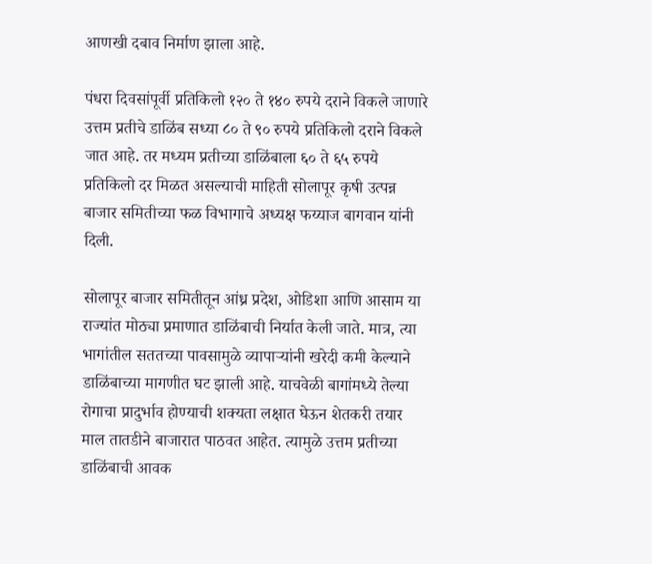आणखी दबाव निर्माण झाला आहे.

पंधरा दिवसांपूर्वी प्रतिकिलो १२० ते १४० रुपये दराने विकले जाणारे उत्तम प्रतीचे डाळिंब सध्या ८० ते ९० रुपये प्रतिकिलो दराने विकले जात आहे. तर मध्यम प्रतीच्या डाळिंबाला ६० ते ६५ रुपये प्रतिकिलो दर मिळत असल्याची माहिती सोलापूर कृषी उत्पन्न बाजार समितीच्या फळ विभागाचे अध्यक्ष फय्याज बागवान यांनी दिली.

सोलापूर बाजार समितीतून आंध्र प्रदेश, ओडिशा आणि आसाम या राज्यांत मोठ्या प्रमाणात डाळिंबाची निर्यात केली जाते. मात्र, त्या भागांतील सततच्या पावसामुळे व्यापाऱ्यांनी खरेदी कमी केल्याने डाळिंबाच्या मागणीत घट झाली आहे. याचवेळी बागांमध्ये तेल्या रोगाचा प्रादुर्भाव होण्याची शक्यता लक्षात घेऊन शेतकरी तयार माल तातडीने बाजारात पाठवत आहेत. त्यामुळे उत्तम प्रतीच्या डाळिंबाची आवक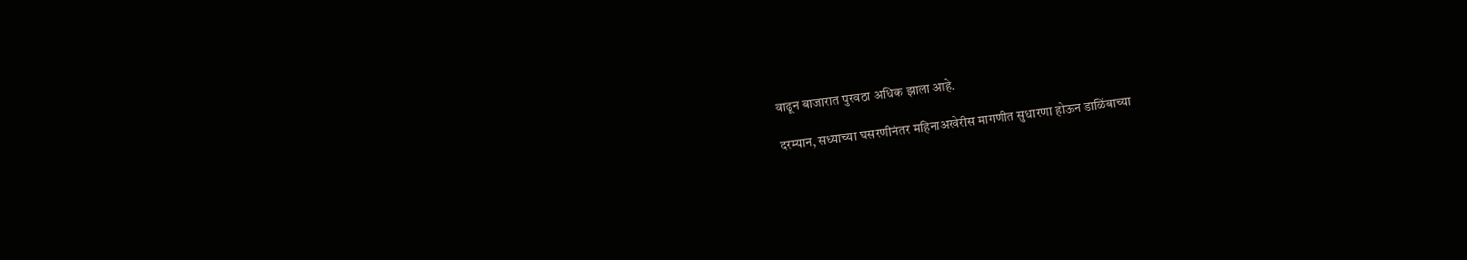वाढून बाजारात पुरवठा अधिक झाला आहे.

दरम्यान, सध्याच्या घसरणीनंतर महिनाअखेरीस मागणीत सुधारणा होऊन डाळिंबाच्या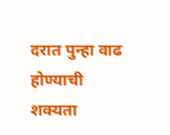दरात पुन्हा वाढ होण्याची शक्यता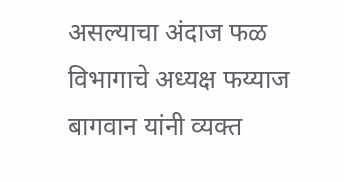असल्याचा अंदाज फळ विभागाचे अध्यक्ष फय्याज बागवान यांनी व्यक्त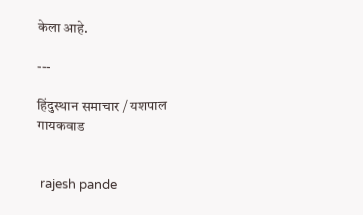केला आहे.

---

हिंदुस्थान समाचार / यशपाल गायकवाड


 rajesh pande